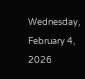Wednesday, February 4, 2026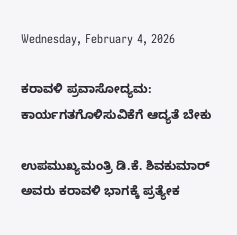Wednesday, February 4, 2026

ಕರಾವಳಿ ಪ್ರವಾಸೋದ್ಯಮ: ಕಾರ್ಯಗತಗೊಳಿಸುವಿಕೆಗೆ ಆದ್ಯತೆ ಬೇಕು

ಉಪಮುಖ್ಯಮಂತ್ರಿ ಡಿ.ಕೆ. ಶಿವಕುಮಾರ್ ಅವರು ಕರಾವಳಿ ಭಾಗಕ್ಕೆ ಪ್ರತ್ಯೇಕ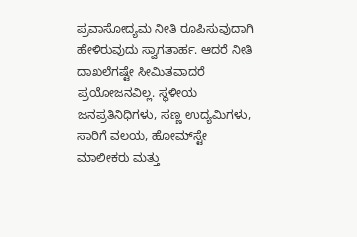ಪ್ರವಾಸೋದ್ಯಮ ನೀತಿ ರೂಪಿಸುವುದಾಗಿ ಹೇಳಿರುವುದು ಸ್ವಾಗತಾರ್ಹ. ಆದರೆ ನೀತಿ ದಾಖಲೆಗಷ್ಟೇ ಸೀಮಿತವಾದರೆ ಪ್ರಯೋಜನವಿಲ್ಲ. ಸ್ಥಳೀಯ ಜನಪ್ರತಿನಿಧಿಗಳು, ಸಣ್ಣ ಉದ್ಯಮಿಗಳು, ಸಾರಿಗೆ ವಲಯ, ಹೋಮ್‌ಸ್ಟೇ ಮಾಲೀಕರು ಮತ್ತು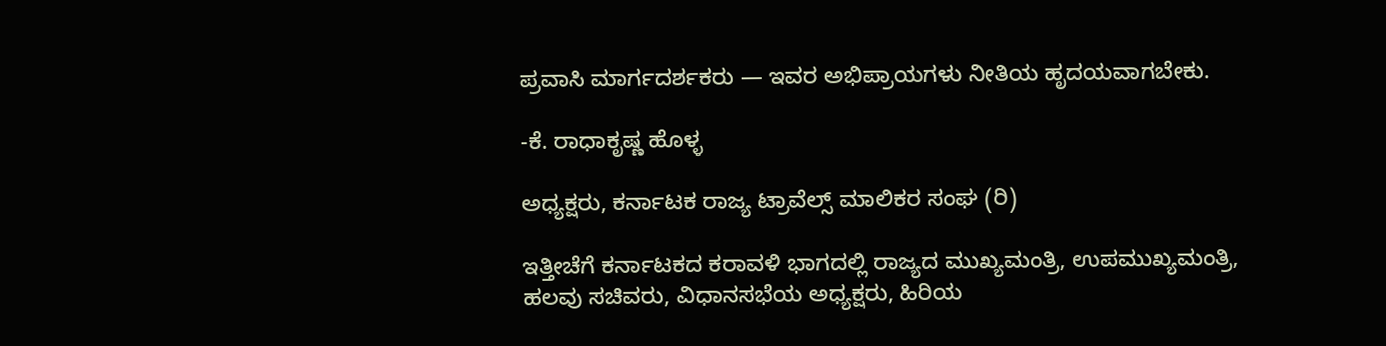ಪ್ರವಾಸಿ ಮಾರ್ಗದರ್ಶಕರು — ಇವರ ಅಭಿಪ್ರಾಯಗಳು ನೀತಿಯ ಹೃದಯವಾಗಬೇಕು.

-ಕೆ. ರಾಧಾಕೃಷ್ಣ ಹೊಳ್ಳ

ಅಧ್ಯಕ್ಷರು, ಕರ್ನಾಟಕ ರಾಜ್ಯ ಟ್ರಾವೆಲ್ಸ್ ಮಾಲಿಕರ ಸಂಘ (ರಿ)

ಇತ್ತೀಚೆಗೆ ಕರ್ನಾಟಕದ ಕರಾವಳಿ ಭಾಗದಲ್ಲಿ ರಾಜ್ಯದ ಮುಖ್ಯಮಂತ್ರಿ, ಉಪಮುಖ್ಯಮಂತ್ರಿ, ಹಲವು ಸಚಿವರು, ವಿಧಾನಸಭೆಯ ಅಧ್ಯಕ್ಷರು, ಹಿರಿಯ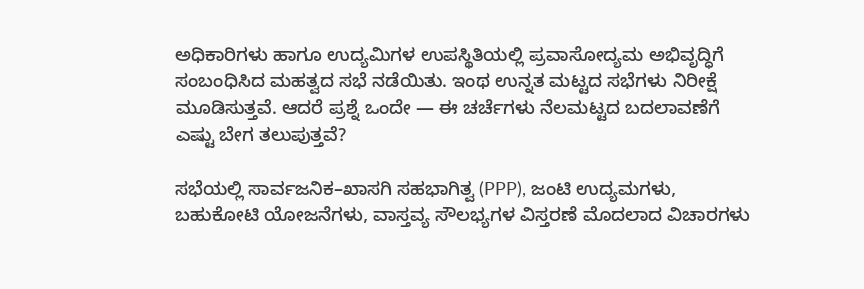ಅಧಿಕಾರಿಗಳು ಹಾಗೂ ಉದ್ಯಮಿಗಳ ಉಪಸ್ಥಿತಿಯಲ್ಲಿ ಪ್ರವಾಸೋದ್ಯಮ ಅಭಿವೃದ್ಧಿಗೆ ಸಂಬಂಧಿಸಿದ ಮಹತ್ವದ ಸಭೆ ನಡೆಯಿತು. ಇಂಥ ಉನ್ನತ ಮಟ್ಟದ ಸಭೆಗಳು ನಿರೀಕ್ಷೆ ಮೂಡಿಸುತ್ತವೆ. ಆದರೆ ಪ್ರಶ್ನೆ ಒಂದೇ — ಈ ಚರ್ಚೆಗಳು ನೆಲಮಟ್ಟದ ಬದಲಾವಣೆಗೆ ಎಷ್ಟು ಬೇಗ ತಲುಪುತ್ತವೆ?

ಸಭೆಯಲ್ಲಿ ಸಾರ್ವಜನಿಕ–ಖಾಸಗಿ ಸಹಭಾಗಿತ್ವ (PPP), ಜಂಟಿ ಉದ್ಯಮಗಳು, ಬಹುಕೋಟಿ ಯೋಜನೆಗಳು, ವಾಸ್ತವ್ಯ ಸೌಲಭ್ಯಗಳ ವಿಸ್ತರಣೆ ಮೊದಲಾದ ವಿಚಾರಗಳು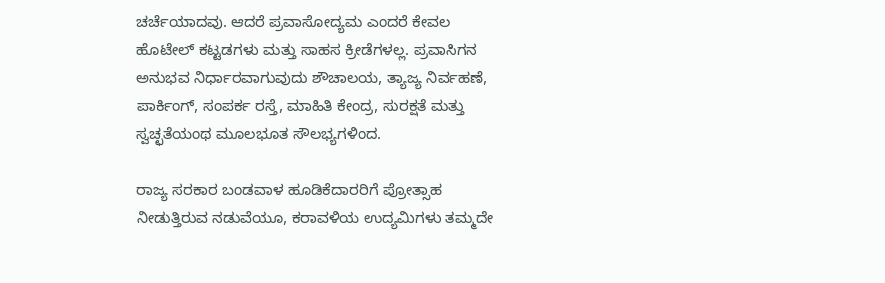ಚರ್ಚೆಯಾದವು. ಆದರೆ ಪ್ರವಾಸೋದ್ಯಮ ಎಂದರೆ ಕೇವಲ ಹೊಟೇಲ್ ಕಟ್ಟಡಗಳು ಮತ್ತು ಸಾಹಸ ಕ್ರೀಡೆಗಳಲ್ಲ. ಪ್ರವಾಸಿಗನ ಅನುಭವ ನಿರ್ಧಾರವಾಗುವುದು ಶೌಚಾಲಯ, ತ್ಯಾಜ್ಯ ನಿರ್ವಹಣೆ, ಪಾರ್ಕಿಂಗ್, ಸಂಪರ್ಕ ರಸ್ತೆ, ಮಾಹಿತಿ ಕೇಂದ್ರ, ಸುರಕ್ಷತೆ ಮತ್ತು ಸ್ವಚ್ಛತೆಯಂಥ ಮೂಲಭೂತ ಸೌಲಭ್ಯಗಳಿಂದ.

ರಾಜ್ಯ ಸರಕಾರ ಬಂಡವಾಳ ಹೂಡಿಕೆದಾರರಿಗೆ ಪ್ರೋತ್ಸಾಹ ನೀಡುತ್ತಿರುವ ನಡುವೆಯೂ, ಕರಾವಳಿಯ ಉದ್ಯಮಿಗಳು ತಮ್ಮದೇ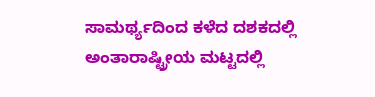ಸಾಮರ್ಥ್ಯದಿಂದ ಕಳೆದ ದಶಕದಲ್ಲಿ ಅಂತಾರಾಷ್ಟ್ರೀಯ ಮಟ್ಟದಲ್ಲಿ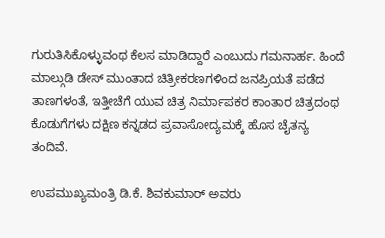ಗುರುತಿಸಿಕೊಳ್ಳುವಂಥ ಕೆಲಸ ಮಾಡಿದ್ದಾರೆ ಎಂಬುದು ಗಮನಾರ್ಹ. ಹಿಂದೆ ಮಾಲ್ಗುಡಿ ಡೇಸ್ ಮುಂತಾದ ಚಿತ್ರೀಕರಣಗಳಿಂದ ಜನಪ್ರಿಯತೆ ಪಡೆದ ತಾಣಗಳಂತೆ, ಇತ್ತೀಚೆಗೆ ಯುವ ಚಿತ್ರ ನಿರ್ಮಾಪಕರ ಕಾಂತಾರ ಚಿತ್ರದಂಥ ಕೊಡುಗೆಗಳು ದಕ್ಷಿಣ ಕನ್ನಡದ ಪ್ರವಾಸೋದ್ಯಮಕ್ಕೆ ಹೊಸ ಚೈತನ್ಯ ತಂದಿವೆ.

ಉಪಮುಖ್ಯಮಂತ್ರಿ ಡಿ.ಕೆ. ಶಿವಕುಮಾರ್ ಅವರು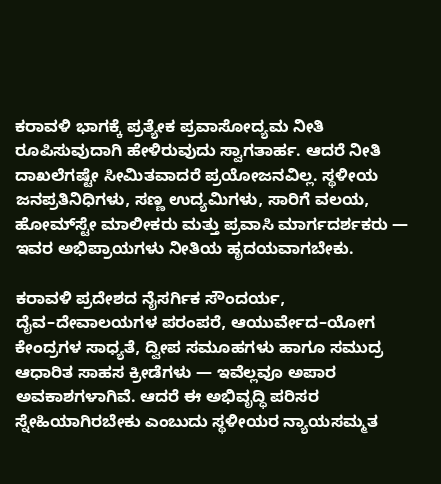ಕರಾವಳಿ ಭಾಗಕ್ಕೆ ಪ್ರತ್ಯೇಕ ಪ್ರವಾಸೋದ್ಯಮ ನೀತಿ ರೂಪಿಸುವುದಾಗಿ ಹೇಳಿರುವುದು ಸ್ವಾಗತಾರ್ಹ. ಆದರೆ ನೀತಿ ದಾಖಲೆಗಷ್ಟೇ ಸೀಮಿತವಾದರೆ ಪ್ರಯೋಜನವಿಲ್ಲ. ಸ್ಥಳೀಯ ಜನಪ್ರತಿನಿಧಿಗಳು, ಸಣ್ಣ ಉದ್ಯಮಿಗಳು, ಸಾರಿಗೆ ವಲಯ, ಹೋಮ್‌ಸ್ಟೇ ಮಾಲೀಕರು ಮತ್ತು ಪ್ರವಾಸಿ ಮಾರ್ಗದರ್ಶಕರು — ಇವರ ಅಭಿಪ್ರಾಯಗಳು ನೀತಿಯ ಹೃದಯವಾಗಬೇಕು.

ಕರಾವಳಿ ಪ್ರದೇಶದ ನೈಸರ್ಗಿಕ ಸೌಂದರ್ಯ, ದೈವ–ದೇವಾಲಯಗಳ ಪರಂಪರೆ, ಆಯುರ್ವೇದ–ಯೋಗ ಕೇಂದ್ರಗಳ ಸಾಧ್ಯತೆ, ದ್ವೀಪ ಸಮೂಹಗಳು ಹಾಗೂ ಸಮುದ್ರ ಆಧಾರಿತ ಸಾಹಸ ಕ್ರೀಡೆಗಳು — ಇವೆಲ್ಲವೂ ಅಪಾರ ಅವಕಾಶಗಳಾಗಿವೆ. ಆದರೆ ಈ ಅಭಿವೃದ್ಧಿ ಪರಿಸರ ಸ್ನೇಹಿಯಾಗಿರಬೇಕು ಎಂಬುದು ಸ್ಥಳೀಯರ ನ್ಯಾಯಸಮ್ಮತ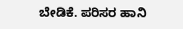ಬೇಡಿಕೆ. ಪರಿಸರ ಹಾನಿ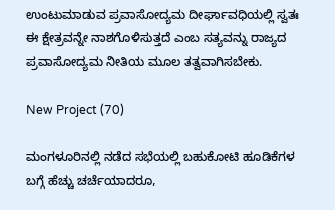ಉಂಟುಮಾಡುವ ಪ್ರವಾಸೋದ್ಯಮ ದೀರ್ಘಾವಧಿಯಲ್ಲಿ ಸ್ವತಃ ಈ ಕ್ಷೇತ್ರವನ್ನೇ ನಾಶಗೊಳಿಸುತ್ತದೆ ಎಂಬ ಸತ್ಯವನ್ನು ರಾಜ್ಯದ ಪ್ರವಾಸೋದ್ಯಮ ನೀತಿಯ ಮೂಲ ತತ್ವವಾಗಿಸಬೇಕು.

New Project (70)

ಮಂಗಳೂರಿನಲ್ಲಿ ನಡೆದ ಸಭೆಯಲ್ಲಿ ಬಹುಕೋಟಿ ಹೂಡಿಕೆಗಳ ಬಗ್ಗೆ ಹೆಚ್ಚು ಚರ್ಚೆಯಾದರೂ,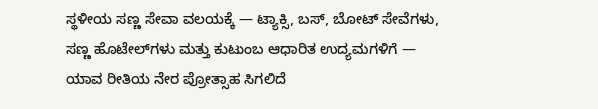ಸ್ಥಳೀಯ ಸಣ್ಣ ಸೇವಾ ವಲಯಕ್ಕೆ — ಟ್ಯಾಕ್ಸಿ, ಬಸ್, ಬೋಟ್ ಸೇವೆಗಳು, ಸಣ್ಣ ಹೊಟೇಲ್‌ಗಳು ಮತ್ತು ಕುಟುಂಬ ಆಧಾರಿತ ಉದ್ಯಮಗಳಿಗೆ — ಯಾವ ರೀತಿಯ ನೇರ ಪ್ರೋತ್ಸಾಹ ಸಿಗಲಿದೆ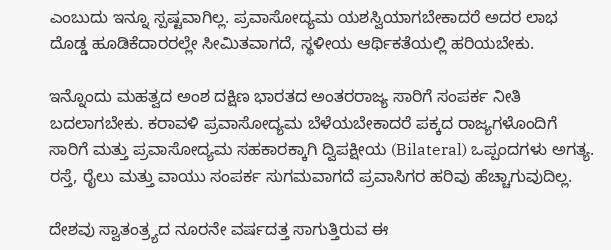ಎಂಬುದು ಇನ್ನೂ ಸ್ಪಷ್ಟವಾಗಿಲ್ಲ. ಪ್ರವಾಸೋದ್ಯಮ ಯಶಸ್ವಿಯಾಗಬೇಕಾದರೆ ಅದರ ಲಾಭ ದೊಡ್ಡ ಹೂಡಿಕೆದಾರರಲ್ಲೇ ಸೀಮಿತವಾಗದೆ, ಸ್ಥಳೀಯ ಆರ್ಥಿಕತೆಯಲ್ಲಿ ಹರಿಯಬೇಕು.

ಇನ್ನೊಂದು ಮಹತ್ವದ ಅಂಶ ದಕ್ಷಿಣ ಭಾರತದ ಅಂತರರಾಜ್ಯ ಸಾರಿಗೆ ಸಂಪರ್ಕ ನೀತಿ ಬದಲಾಗಬೇಕು. ಕರಾವಳಿ ಪ್ರವಾಸೋದ್ಯಮ ಬೆಳೆಯಬೇಕಾದರೆ ಪಕ್ಕದ ರಾಜ್ಯಗಳೊಂದಿಗೆ ಸಾರಿಗೆ ಮತ್ತು ಪ್ರವಾಸೋದ್ಯಮ ಸಹಕಾರಕ್ಕಾಗಿ ದ್ವಿಪಕ್ಷೀಯ (Bilateral) ಒಪ್ಪಂದಗಳು ಅಗತ್ಯ. ರಸ್ತೆ, ರೈಲು ಮತ್ತು ವಾಯು ಸಂಪರ್ಕ ಸುಗಮವಾಗದೆ ಪ್ರವಾಸಿಗರ ಹರಿವು ಹೆಚ್ಚಾಗುವುದಿಲ್ಲ.

ದೇಶವು ಸ್ವಾತಂತ್ರ್ಯದ ನೂರನೇ ವರ್ಷದತ್ತ ಸಾಗುತ್ತಿರುವ ಈ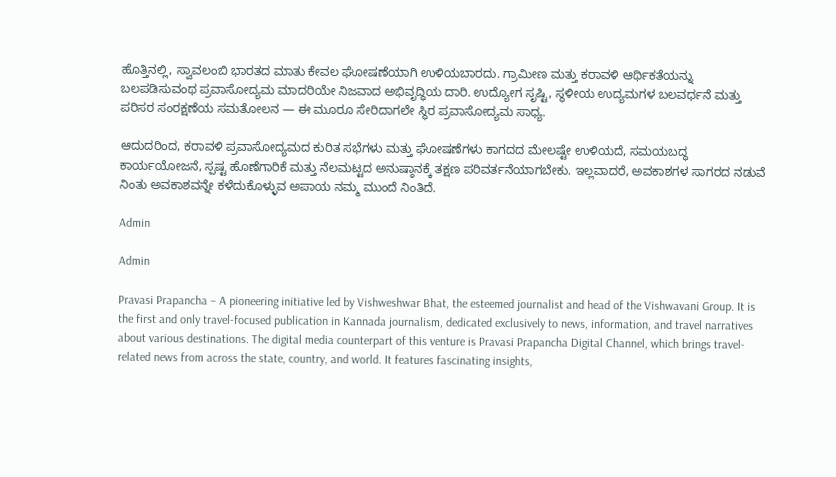ಹೊತ್ತಿನಲ್ಲಿ, ಸ್ವಾವಲಂಬಿ ಭಾರತದ ಮಾತು ಕೇವಲ ಘೋಷಣೆಯಾಗಿ ಉಳಿಯಬಾರದು. ಗ್ರಾಮೀಣ ಮತ್ತು ಕರಾವಳಿ ಆರ್ಥಿಕತೆಯನ್ನು ಬಲಪಡಿಸುವಂಥ ಪ್ರವಾಸೋದ್ಯಮ ಮಾದರಿಯೇ ನಿಜವಾದ ಅಭಿವೃದ್ಧಿಯ ದಾರಿ. ಉದ್ಯೋಗ ಸೃಷ್ಟಿ, ಸ್ಥಳೀಯ ಉದ್ಯಮಗಳ ಬಲವರ್ಧನೆ ಮತ್ತು ಪರಿಸರ ಸಂರಕ್ಷಣೆಯ ಸಮತೋಲನ — ಈ ಮೂರೂ ಸೇರಿದಾಗಲೇ ಸ್ಥಿರ ಪ್ರವಾಸೋದ್ಯಮ ಸಾಧ್ಯ.

ಆದುದರಿಂದ, ಕರಾವಳಿ ಪ್ರವಾಸೋದ್ಯಮದ ಕುರಿತ ಸಭೆಗಳು ಮತ್ತು ಘೋಷಣೆಗಳು ಕಾಗದದ ಮೇಲಷ್ಟೇ ಉಳಿಯದೆ, ಸಮಯಬದ್ಧ ಕಾರ್ಯಯೋಜನೆ, ಸ್ಪಷ್ಟ ಹೊಣೆಗಾರಿಕೆ ಮತ್ತು ನೆಲಮಟ್ಟದ ಅನುಷ್ಠಾನಕ್ಕೆ ತಕ್ಷಣ ಪರಿವರ್ತನೆಯಾಗಬೇಕು. ಇಲ್ಲವಾದರೆ, ಅವಕಾಶಗಳ ಸಾಗರದ ನಡುವೆ ನಿಂತು ಅವಕಾಶವನ್ನೇ ಕಳೆದುಕೊಳ್ಳುವ ಅಪಾಯ ನಮ್ಮ ಮುಂದೆ ನಿಂತಿದೆ.

Admin

Admin

Pravasi Prapancha – A pioneering initiative led by Vishweshwar Bhat, the esteemed journalist and head of the Vishwavani Group. It is the first and only travel-focused publication in Kannada journalism, dedicated exclusively to news, information, and travel narratives about various destinations. The digital media counterpart of this venture is Pravasi Prapancha Digital Channel, which brings travel-related news from across the state, country, and world. It features fascinating insights,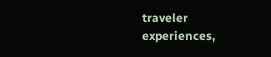traveler experiences,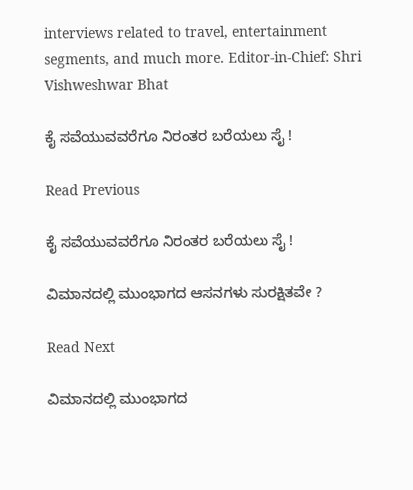interviews related to travel, entertainment segments, and much more. Editor-in-Chief: Shri Vishweshwar Bhat

ಕೈ ಸವೆಯುವವರೆಗೂ ನಿರಂತರ ಬರೆಯಲು ಸೈ !

Read Previous

ಕೈ ಸವೆಯುವವರೆಗೂ ನಿರಂತರ ಬರೆಯಲು ಸೈ !

ವಿಮಾನದಲ್ಲಿ ಮುಂಭಾಗದ ಆಸನಗಳು ಸುರಕ್ಷಿತವೇ ?

Read Next

ವಿಮಾನದಲ್ಲಿ ಮುಂಭಾಗದ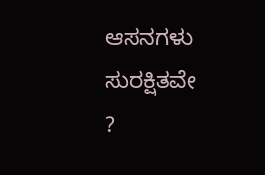ಆಸನಗಳು ಸುರಕ್ಷಿತವೇ ?